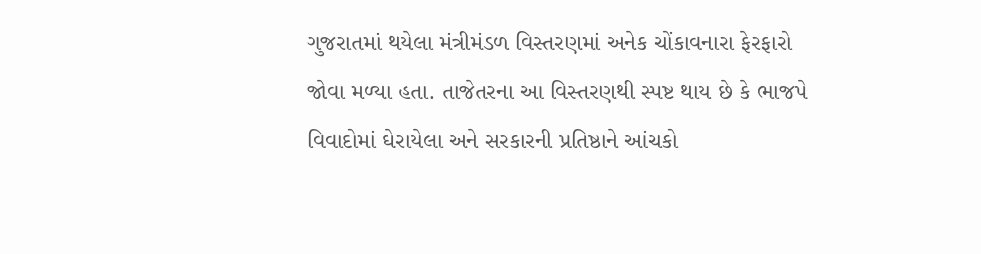ગુજરાતમાં થયેલા મંત્રીમંડળ વિસ્તરણમાં અનેક ચોંકાવનારા ફેરફારો જોવા મળ્યા હતા. તાજેતરના આ વિસ્તરણથી સ્પષ્ટ થાય છે કે ભાજપે વિવાદોમાં ઘેરાયેલા અને સરકારની પ્રતિષ્ઠાને આંચકો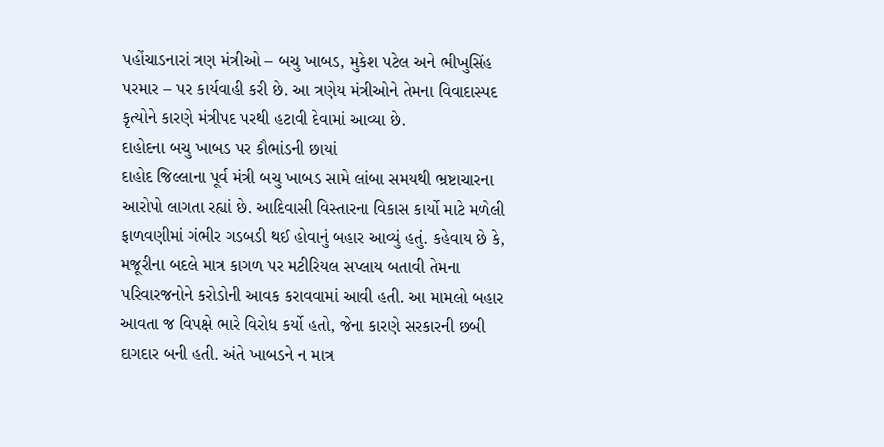પહોંચાડનારાં ત્રણ મંત્રીઓ – બચુ ખાબડ, મુકેશ પટેલ અને ભીખુસિંહ પરમાર – પર કાર્યવાહી કરી છે. આ ત્રણેય મંત્રીઓને તેમના વિવાદાસ્પદ કૃત્યોને કારણે મંત્રીપદ પરથી હટાવી દેવામાં આવ્યા છે.
દાહોદના બચુ ખાબડ પર કૌભાંડની છાયાં
દાહોદ જિલ્લાના પૂર્વ મંત્રી બચુ ખાબડ સામે લાંબા સમયથી ભ્રષ્ટાચારના આરોપો લાગતા રહ્યાં છે. આદિવાસી વિસ્તારના વિકાસ કાર્યો માટે મળેલી ફાળવણીમાં ગંભીર ગડબડી થઈ હોવાનું બહાર આવ્યું હતું. કહેવાય છે કે, મજૂરીના બદલે માત્ર કાગળ પર મટીરિયલ સપ્લાય બતાવી તેમના પરિવારજનોને કરોડોની આવક કરાવવામાં આવી હતી. આ મામલો બહાર આવતા જ વિપક્ષે ભારે વિરોધ કર્યો હતો, જેના કારણે સરકારની છબી દાગદાર બની હતી. અંતે ખાબડને ન માત્ર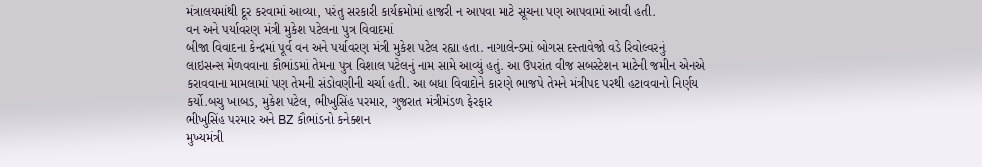મંત્રાલયમાંથી દૂર કરવામાં આવ્યા, પરંતુ સરકારી કાર્યક્રમોમાં હાજરી ન આપવા માટે સૂચના પણ આપવામાં આવી હતી.
વન અને પર્યાવરણ મંત્રી મુકેશ પટેલના પુત્ર વિવાદમાં
બીજા વિવાદના કેન્દ્રમાં પૂર્વ વન અને પર્યાવરણ મંત્રી મુકેશ પટેલ રહ્યા હતા. નાગાલેન્ડમાં બોગસ દસ્તાવેજો વડે રિવોલ્વરનું લાઇસન્સ મેળવવાના કૌભાંડમાં તેમના પુત્ર વિશાલ પટેલનું નામ સામે આવ્યું હતું. આ ઉપરાંત વીજ સબસ્ટેશન માટેની જમીન એનએ કરાવવાના મામલામાં પણ તેમની સંડોવણીની ચર્ચા હતી. આ બધા વિવાદોને કારણે ભાજપે તેમને મંત્રીપદ પરથી હટાવવાનો નિર્ણય કર્યો.બચુ ખાબડ, મુકેશ પટેલ, ભીખુસિંહ પરમાર, ગુજરાત મંત્રીમંડળ ફેરફાર
ભીખુસિંહ પરમાર અને BZ કૌભાંડનો કનેક્શન
મુખ્યમંત્રી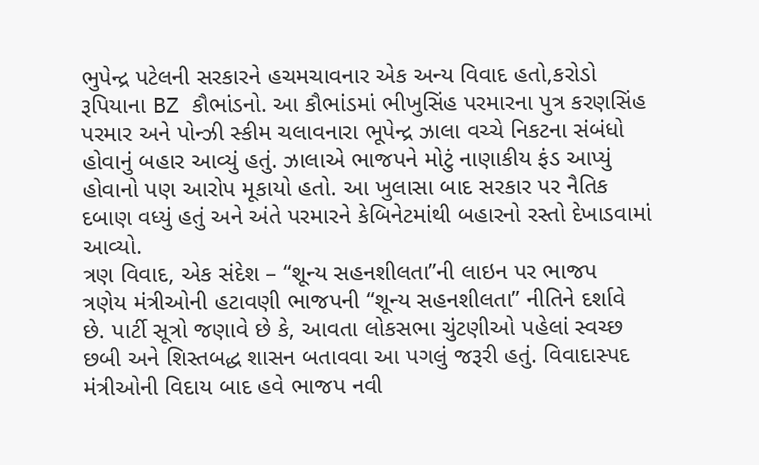ભુપેન્દ્ર પટેલની સરકારને હચમચાવનાર એક અન્ય વિવાદ હતો,કરોડો રૂપિયાના BZ કૌભાંડનો. આ કૌભાંડમાં ભીખુસિંહ પરમારના પુત્ર કરણસિંહ પરમાર અને પોન્ઝી સ્કીમ ચલાવનારા ભૂપેન્દ્ર ઝાલા વચ્ચે નિકટના સંબંધો હોવાનું બહાર આવ્યું હતું. ઝાલાએ ભાજપને મોટું નાણાકીય ફંડ આપ્યું હોવાનો પણ આરોપ મૂકાયો હતો. આ ખુલાસા બાદ સરકાર પર નૈતિક દબાણ વધ્યું હતું અને અંતે પરમારને કેબિનેટમાંથી બહારનો રસ્તો દેખાડવામાં આવ્યો.
ત્રણ વિવાદ, એક સંદેશ – “શૂન્ય સહનશીલતા”ની લાઇન પર ભાજપ
ત્રણેય મંત્રીઓની હટાવણી ભાજપની “શૂન્ય સહનશીલતા” નીતિને દર્શાવે છે. પાર્ટી સૂત્રો જણાવે છે કે, આવતા લોકસભા ચુંટણીઓ પહેલાં સ્વચ્છ છબી અને શિસ્તબદ્ધ શાસન બતાવવા આ પગલું જરૂરી હતું. વિવાદાસ્પદ મંત્રીઓની વિદાય બાદ હવે ભાજપ નવી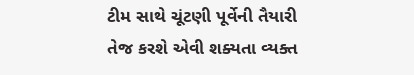ટીમ સાથે ચૂંટણી પૂર્વેની તૈયારી તેજ કરશે એવી શક્યતા વ્યક્ત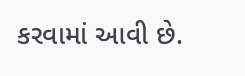કરવામાં આવી છે.